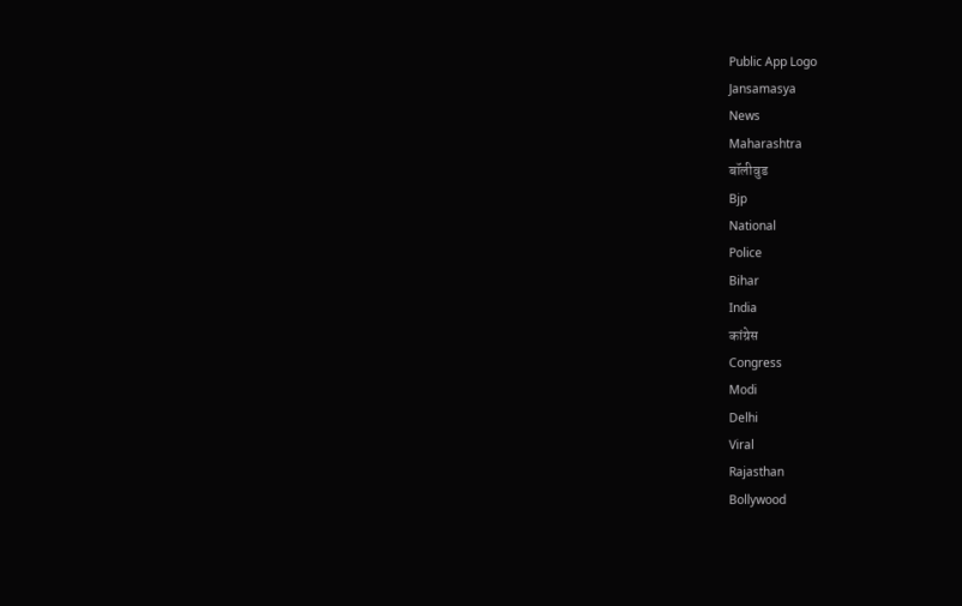Public App Logo
Jansamasya
News
Maharashtra
बॉलीवुड
Bjp
National
Police
Bihar
India
कांग्रेस
Congress
Modi
Delhi
Viral
Rajasthan
Bollywood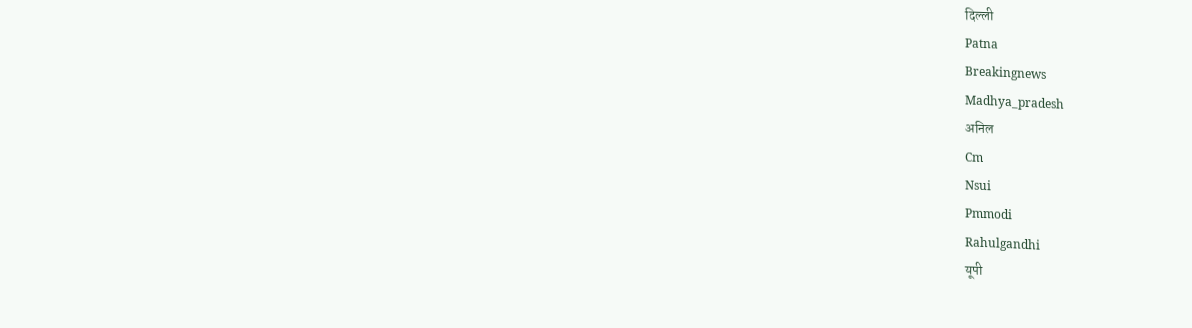दिल्ली
Patna
Breakingnews
Madhya_pradesh
अनिल
Cm
Nsui
Pmmodi
Rahulgandhi
यूपी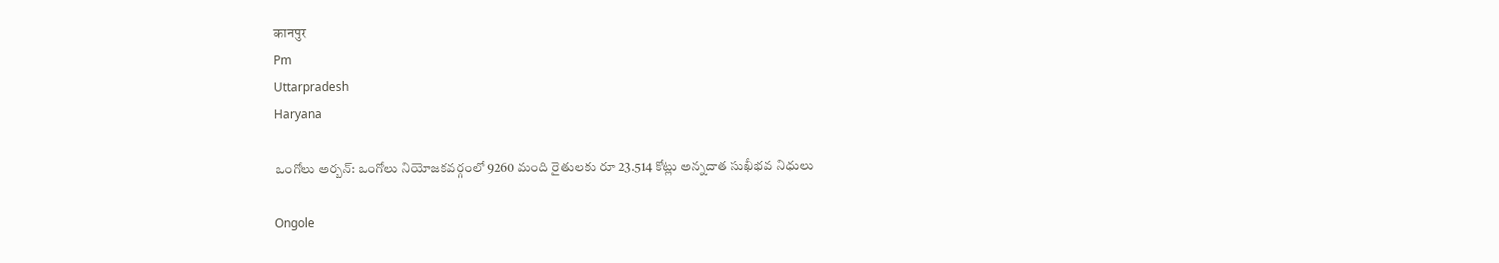कानपुर
Pm
Uttarpradesh
Haryana

ఒంగోలు అర్బన్: ఒంగోలు నియోజకవర్గంలో 9260 మంది రైతులకు రూ 23.514 కోట్లు అన్నదాత సుఖీభవ నిధులు

Ongole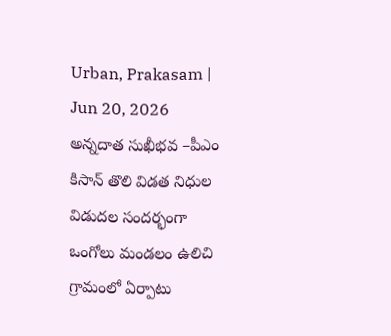Urban, Prakasam | Jun 20, 2026
అన్నదాత సుఖీభవ –పీఎం కిసాన్ తొలి విడత నిధుల విడుదల సందర్భంగా ఒంగోలు మండలం ఉలిచి గ్రామంలో ఏర్పాటు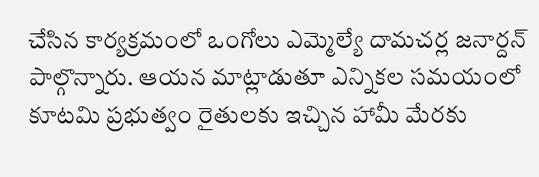చేసిన కార్యక్రమంలో ఒంగోలు ఎమ్మెల్యే దామచర్ల జనార్దన్ పాల్గొన్నారు. ఆయన మాట్లాడుతూ ఎన్నికల సమయంలో కూటమి ప్రభుత్వం రైతులకు ఇచ్చిన హామీ మేరకు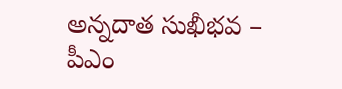అన్నదాత సుఖీభవ – పీఎం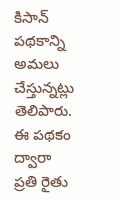కిసాన్ పథకాన్ని అమలు చేస్తున్నట్లు తెలిపారు. ఈ పథకం ద్వారా ప్రతి రైతు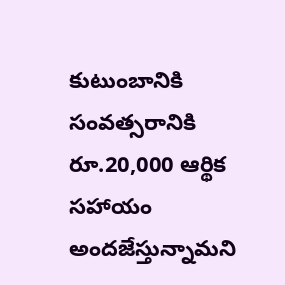కుటుంబానికి సంవత్సరానికి రూ.20,000 ఆర్థిక సహాయం అందజేస్తున్నామని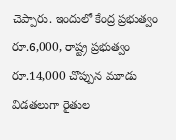చెప్పారు. ఇందులో కేంద్ర ప్రభుత్వం రూ.6,000, రాష్ట్ర ప్రభుత్వం రూ.14,000 చొప్పున మూడు విడతలుగా రైతుల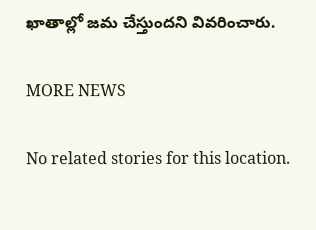ఖాతాల్లో జమ చేస్తుందని వివరించారు.

MORE NEWS

No related stories for this location.